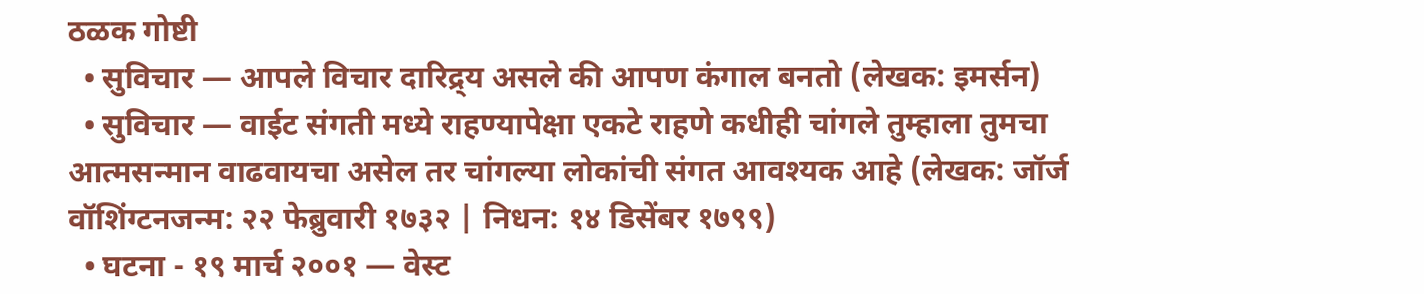ठळक गोष्टी
  • सुविचार — आपले विचार दारिद्र्य असले की आपण कंगाल बनतो (लेखक: इमर्सन)
  • सुविचार — वाईट संगती मध्ये राहण्यापेक्षा एकटे राहणे कधीही चांगले तुम्हाला तुमचा आत्मसन्मान वाढवायचा असेल तर चांगल्या लोकांची संगत आवश्यक आहे (लेखक: जॉर्ज वॉशिंग्टनजन्म: २२ फेब्रुवारी १७३२ | निधन: १४ डिसेंबर १७९९)
  • घटना - १९ मार्च २००१ — वेस्ट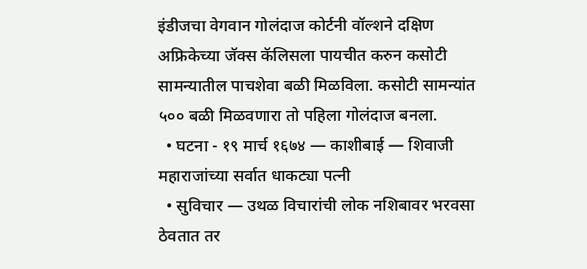इंडीजचा वेगवान गोलंदाज कोर्टनी वॉल्शने दक्षिण अफ्रिकेच्या जॅक्स कॅलिसला पायचीत करुन कसोटी सामन्यातील पाचशेवा बळी मिळविला. कसोटी सामन्यांत ५०० बळी मिळवणारा तो पहिला गोलंदाज बनला.
  • घटना - १९ मार्च १६७४ — काशीबाई — शिवाजी महाराजांच्या सर्वात धाकट्या पत्नी
  • सुविचार — उथळ विचारांची लोक नशिबावर भरवसा ठेवतात तर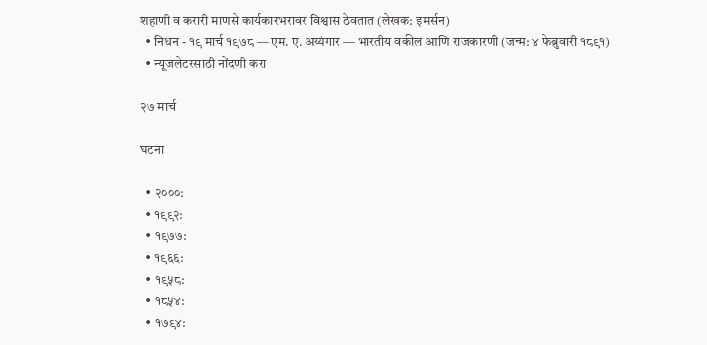शहाणी व करारी माणसे कार्यकारभरावर विश्वास ठेवतात (लेखक: इमर्सन)
  • निधन - १९ मार्च १९७८ — एम. ए. अय्यंगार — भारतीय वकील आणि राजकारणी (जन्म: ४ फेब्रुवारी १८९१)
  • न्यूजलेटरसाठी नोंदणी करा

२७ मार्च

घटना

  • २०००:
  • १९९२:
  • १९७७:
  • १९६६:
  • १९५८:
  • १८५४:
  • १७९४: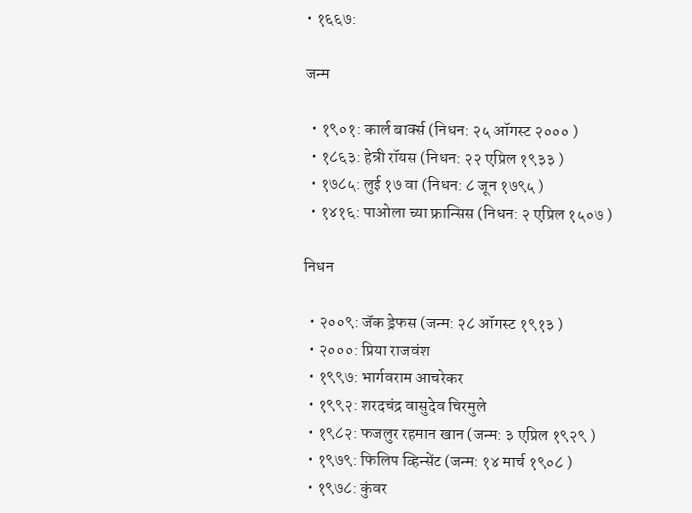• १६६७:

जन्म

  • १९०१: कार्ल बार्क्स (निधन: २५ ऑगस्ट २००० )
  • १८६३: हेन्री रॉयस (निधन: २२ एप्रिल १९३३ )
  • १७८५: लुई १७ वा (निधन: ८ जून १७९५ )
  • १४१६: पाओला च्या फ्रान्सिस (निधन: २ एप्रिल १५०७ )

निधन

  • २००९: जॅक ड्रेफस (जन्म: २८ ऑगस्ट १९१३ )
  • २०००: प्रिया राजवंश
  • १९९७: भार्गवराम आचरेकर
  • १९९२: शरदचंद्र वासुदेव चिरमुले
  • १९८२: फजलुर रहमान खान (जन्म: ३ एप्रिल १९२९ )
  • १९७९: फिलिप व्हिन्सेंट (जन्म: १४ मार्च १९०८ )
  • १९७८: कुंवर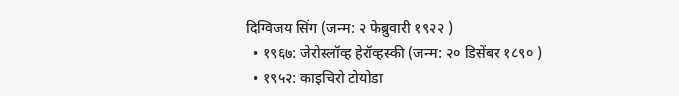दिग्विजय सिंग (जन्म: २ फेब्रुवारी १९२२ )
  • १९६७: जेरोस्लॉव्ह हेरॉव्हस्की (जन्म: २० डिसेंबर १८९० )
  • १९५२: काइचिरो टोयोडा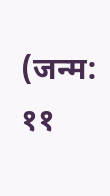(जन्म: ११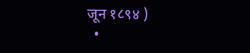जून १८९४ )
  •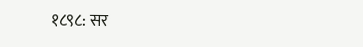१८९८: सर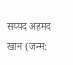सय्यद अहमद खान (जन्म: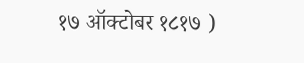१७ ऑक्टोबर १८१७ )